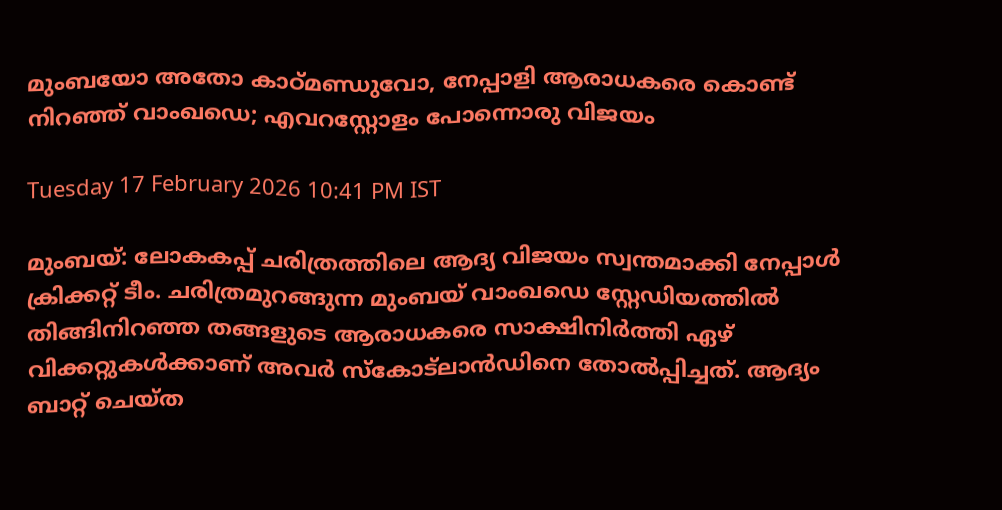മുംബയോ അതോ കാഠ്മണ്ഡുവോ, നേപ്പാളി ആരാധകരെ കൊണ്ട് നിറഞ്ഞ് വാംഖഡെ; എവറസ്റ്റോളം പോന്നൊരു വിജയം

Tuesday 17 February 2026 10:41 PM IST

മുംബയ്: ലോകകപ്പ് ചരിത്രത്തിലെ ആദ്യ വിജയം സ്വന്തമാക്കി നേപ്പാള്‍ ക്രിക്കറ്റ് ടീം. ചരിത്രമുറങ്ങുന്ന മുംബയ് വാംഖഡെ സ്റ്റേഡിയത്തില്‍ തിങ്ങിനിറഞ്ഞ തങ്ങളുടെ ആരാധകരെ സാക്ഷിനിര്‍ത്തി ഏഴ് വിക്കറ്റുകള്‍ക്കാണ് അവര്‍ സ്‌കോട്‌ലാന്‍ഡിനെ തോല്‍പ്പിച്ചത്. ആദ്യം ബാറ്റ് ചെയ്ത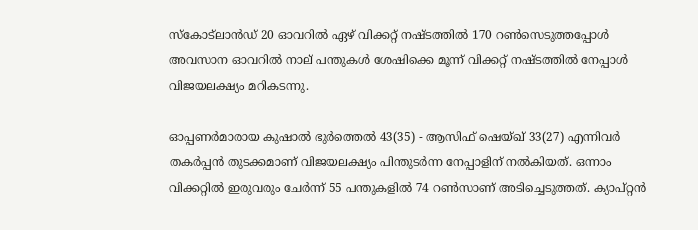സ്‌കോട്‌ലാന്‍ഡ് 20 ഓവറില്‍ ഏഴ് വിക്കറ്റ് നഷ്ടത്തില്‍ 170 റണ്‍സെടുത്തപ്പോള്‍ അവസാന ഓവറില്‍ നാല് പന്തുകള്‍ ശേഷിക്കെ മൂന്ന് വിക്കറ്റ് നഷ്ടത്തില്‍ നേപ്പാള്‍ വിജയലക്ഷ്യം മറികടന്നു.

ഓപ്പണര്‍മാരായ കുഷാല്‍ ഭുര്‍ത്തെല്‍ 43(35) - ആസിഫ് ഷെയ്ഖ് 33(27) എന്നിവര്‍ തകര്‍പ്പന്‍ തുടക്കമാണ് വിജയലക്ഷ്യം പിന്തുടര്‍ന്ന നേപ്പാളിന് നല്‍കിയത്. ഒന്നാം വിക്കറ്റില്‍ ഇരുവരും ചേര്‍ന്ന് 55 പന്തുകളില്‍ 74 റണ്‍സാണ് അടിച്ചെടുത്തത്. ക്യാപ്റ്റന്‍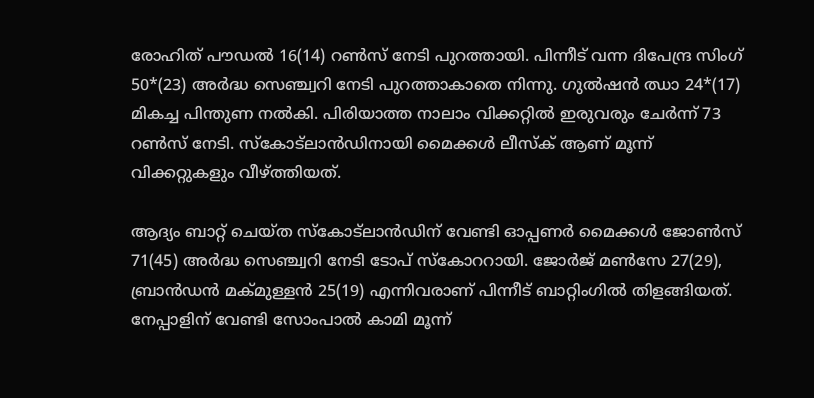രോഹിത് പൗഡല്‍ 16(14) റണ്‍സ് നേടി പുറത്തായി. പിന്നീട് വന്ന ദിപേന്ദ്ര സിംഗ് 50*(23) അര്‍ദ്ധ സെഞ്ച്വറി നേടി പുറത്താകാതെ നിന്നു. ഗുല്‍ഷന്‍ ഝാ 24*(17) മികച്ച പിന്തുണ നല്‍കി. പിരിയാത്ത നാലാം വിക്കറ്റില്‍ ഇരുവരും ചേര്‍ന്ന് 73 റണ്‍സ് നേടി. സ്‌കോട്‌ലാന്‍ഡിനായി മൈക്കള്‍ ലീസ്‌ക് ആണ് മൂന്ന് വിക്കറ്റുകളും വീഴ്ത്തിയത്.

ആദ്യം ബാറ്റ് ചെയ്ത സ്‌കോട്‌ലാന്‍ഡിന് വേണ്ടി ഓപ്പണര്‍ മൈക്കള്‍ ജോണ്‍സ് 71(45) അര്‍ദ്ധ സെഞ്ച്വറി നേടി ടോപ് സ്‌കോററായി. ജോര്‍ജ് മണ്‍സേ 27(29), ബ്രാന്‍ഡന്‍ മക്മുള്ളന്‍ 25(19) എന്നിവരാണ് പിന്നീട് ബാറ്റിംഗില്‍ തിളങ്ങിയത്. നേപ്പാളിന് വേണ്ടി സോംപാല്‍ കാമി മൂന്ന്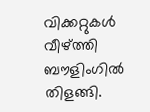വിക്കറ്റുകള്‍ വീഴ്ത്തി ബൗളിംഗില്‍ തിളങ്ങി.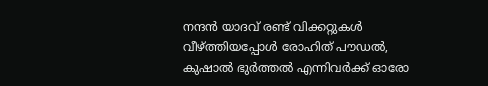നന്ദന്‍ യാദവ് രണ്ട് വിക്കറ്റുകള്‍ വീഴ്ത്തിയപ്പോള്‍ രോഹിത് പൗഡല്‍, കുഷാല്‍ ഭുര്‍ത്തല്‍ എന്നിവര്‍ക്ക് ഓരോ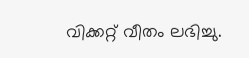വിക്കറ്റ് വീതം ലഭിച്ചു.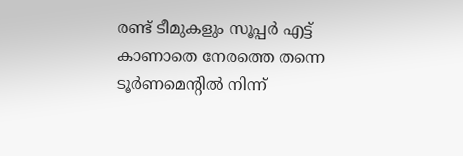രണ്ട് ടീമുകളും സൂപ്പര്‍ എട്ട് കാണാതെ നേരത്തെ തന്നെ ടൂര്‍ണമെന്റില്‍ നിന്ന്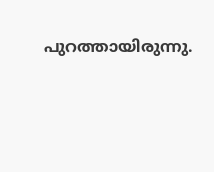പുറത്തായിരുന്നു.